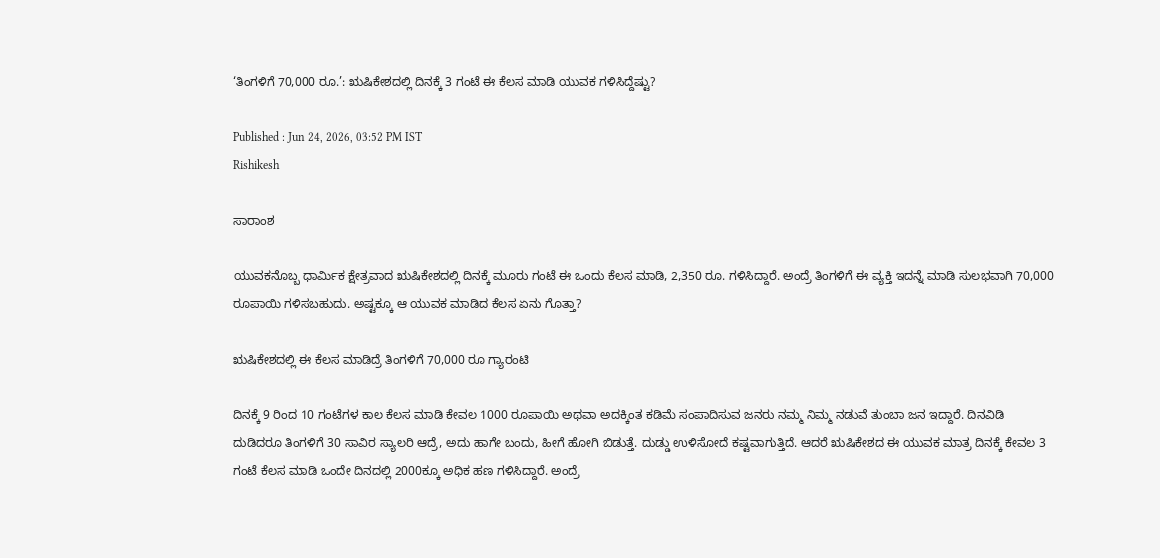‘ತಿಂಗಳಿಗೆ 70,000 ರೂ.’: ಋಷಿಕೇಶದಲ್ಲಿ ದಿನಕ್ಕೆ 3 ಗಂಟೆ ಈ ಕೆಲಸ ಮಾಡಿ ಯುವಕ ಗಳಿಸಿದ್ದೆಷ್ಟು?

Published : Jun 24, 2026, 03:52 PM IST
Rishikesh

ಸಾರಾಂಶ

ಯುವಕನೊಬ್ಬ ಧಾರ್ಮಿಕ ಕ್ಷೇತ್ರವಾದ ಋಷಿಕೇಶದಲ್ಲಿ ದಿನಕ್ಕೆ ಮೂರು ಗಂಟೆ ಈ ಒಂದು ಕೆಲಸ ಮಾಡಿ, 2,350 ರೂ. ಗಳಿಸಿದ್ದಾರೆ. ಅಂದ್ರೆ ತಿಂಗಳಿಗೆ ಈ ವ್ಯಕ್ತಿ ಇದನ್ನೆ ಮಾಡಿ ಸುಲಭವಾಗಿ 70,000 ರೂಪಾಯಿ ಗಳಿಸಬಹುದು. ಅಷ್ಟಕ್ಕೂ ಆ ಯುವಕ ಮಾಡಿದ ಕೆಲಸ ಏನು ಗೊತ್ತಾ?

ಋಷಿಕೇಶದಲ್ಲಿ ಈ ಕೆಲಸ ಮಾಡಿದ್ರೆ ತಿಂಗಳಿಗೆ 70,000 ರೂ ಗ್ಯಾರಂಟಿ

ದಿನಕ್ಕೆ 9 ರಿಂದ 10 ಗಂಟೆಗಳ ಕಾಲ ಕೆಲಸ ಮಾಡಿ ಕೇವಲ 1000 ರೂಪಾಯಿ ಅಥವಾ ಅದಕ್ಕಿಂತ ಕಡಿಮೆ ಸಂಪಾದಿಸುವ ಜನರು ನಮ್ಮ ನಿಮ್ಮ ನಡುವೆ ತುಂಬಾ ಜನ ಇದ್ದಾರೆ. ದಿನವಿಡಿ ದುಡಿದರೂ ತಿಂಗಳಿಗೆ 30 ಸಾವಿರ ಸ್ಯಾಲರಿ ಆದ್ರೆ, ಅದು ಹಾಗೇ ಬಂದು, ಹೀಗೆ ಹೋಗಿ ಬಿಡುತ್ತೆ. ದುಡ್ಡು ಉಳಿಸೋದೆ ಕಷ್ಟವಾಗುತ್ತಿದೆ. ಆದರೆ ಋಷಿಕೇಶದ ಈ ಯುವಕ ಮಾತ್ರ ದಿನಕ್ಕೆ ಕೇವಲ 3 ಗಂಟೆ ಕೆಲಸ ಮಾಡಿ ಒಂದೇ ದಿನದಲ್ಲಿ 2000ಕ್ಕೂ ಅಧಿಕ ಹಣ ಗಳಿಸಿದ್ದಾರೆ. ಅಂದ್ರೆ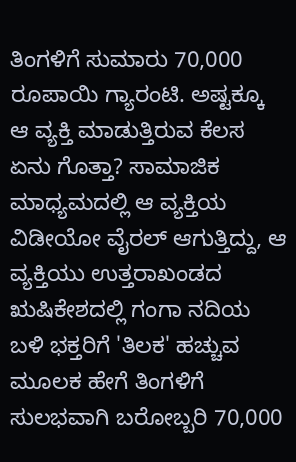ತಿಂಗಳಿಗೆ ಸುಮಾರು 70,000 ರೂಪಾಯಿ ಗ್ಯಾರಂಟಿ. ಅಷ್ಟಕ್ಕೂ ಆ ವ್ಯಕ್ತಿ ಮಾಡುತ್ತಿರುವ ಕೆಲಸ ಏನು ಗೊತ್ತಾ? ಸಾಮಾಜಿಕ ಮಾಧ್ಯಮದಲ್ಲಿ ಆ ವ್ಯಕ್ತಿಯ ವಿಡೀಯೋ ವೈರಲ್ ಆಗುತ್ತಿದ್ದು, ಆ ವ್ಯಕ್ತಿಯು ಉತ್ತರಾಖಂಡದ ಋಷಿಕೇಶದಲ್ಲಿ ಗಂಗಾ ನದಿಯ ಬಳಿ ಭಕ್ತರಿಗೆ 'ತಿಲಕ' ಹಚ್ಚುವ ಮೂಲಕ ಹೇಗೆ ತಿಂಗಳಿಗೆ ಸುಲಭವಾಗಿ ಬರೋಬ್ಬರಿ 70,000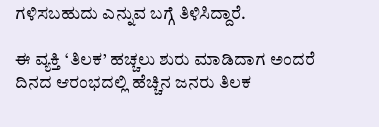ಗಳಿಸಬಹುದು ಎನ್ನುವ ಬಗ್ಗೆ ತಿಳಿಸಿದ್ದಾರೆ.

ಈ ವ್ಯಕ್ತಿ ‘ತಿಲಕ’ ಹಚ್ಚಲು ಶುರು ಮಾಡಿದಾಗ ಅಂದರೆ ದಿನದ ಆರಂಭದಲ್ಲಿ ಹೆಚ್ಚಿನ ಜನರು ತಿಲಕ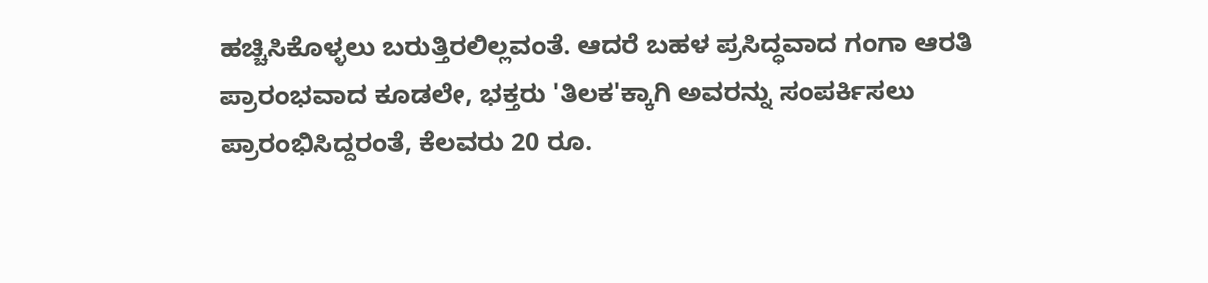ಹಚ್ಚಿಸಿಕೊಳ್ಳಲು ಬರುತ್ತಿರಲಿಲ್ಲವಂತೆ. ಆದರೆ ಬಹಳ ಪ್ರಸಿದ್ಧವಾದ ಗಂಗಾ ಆರತಿ ಪ್ರಾರಂಭವಾದ ಕೂಡಲೇ, ಭಕ್ತರು 'ತಿಲಕ'ಕ್ಕಾಗಿ ಅವರನ್ನು ಸಂಪರ್ಕಿಸಲು ಪ್ರಾರಂಭಿಸಿದ್ದರಂತೆ, ಕೆಲವರು 20 ರೂ.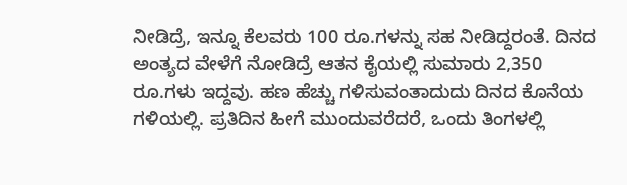ನೀಡಿದ್ರೆ, ಇನ್ನೂ ಕೆಲವರು 100 ರೂ.ಗಳನ್ನು ಸಹ ನೀಡಿದ್ದರಂತೆ. ದಿನದ ಅಂತ್ಯದ ವೇಳೆಗೆ ನೋಡಿದ್ರೆ ಆತನ ಕೈಯಲ್ಲಿ ಸುಮಾರು 2,350 ರೂ.ಗಳು ಇದ್ದವು. ಹಣ ಹೆಚ್ಚು ಗಳಿಸುವಂತಾದುದು ದಿನದ ಕೊನೆಯ ಗಳಿಯಲ್ಲಿ. ಪ್ರತಿದಿನ ಹೀಗೆ ಮುಂದುವರೆದರೆ, ಒಂದು ತಿಂಗಳಲ್ಲಿ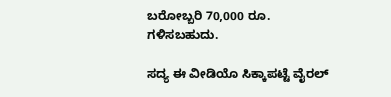ಬರೋಬ್ಬರಿ 70,000 ರೂ. ಗಳಿಸಬಹುದು.

ಸದ್ಯ ಈ ವೀಡಿಯೊ ಸಿಕ್ಕಾಪಟ್ಟೆ ವೈರಲ್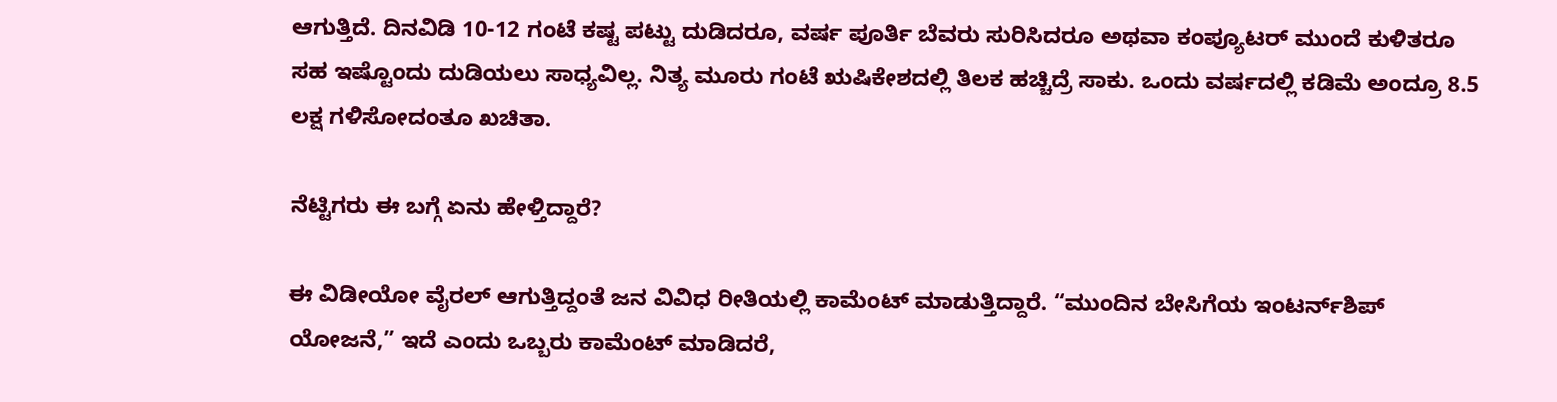ಆಗುತ್ತಿದೆ. ದಿನವಿಡಿ 10-12 ಗಂಟೆ ಕಷ್ಟ ಪಟ್ಟು ದುಡಿದರೂ, ವರ್ಷ ಪೂರ್ತಿ ಬೆವರು ಸುರಿಸಿದರೂ ಅಥವಾ ಕಂಪ್ಯೂಟರ್ ಮುಂದೆ ಕುಳಿತರೂ ಸಹ ಇಷ್ಟೊಂದು ದುಡಿಯಲು ಸಾಧ್ಯವಿಲ್ಲ. ನಿತ್ಯ ಮೂರು ಗಂಟೆ ಋಷಿಕೇಶದಲ್ಲಿ ತಿಲಕ ಹಚ್ಚಿದ್ರೆ ಸಾಕು. ಒಂದು ವರ್ಷದಲ್ಲಿ ಕಡಿಮೆ ಅಂದ್ರೂ 8.5 ಲಕ್ಷ ಗಳಿಸೋದಂತೂ ಖಚಿತಾ.

ನೆಟ್ಟಿಗರು ಈ ಬಗ್ಗೆ ಏನು ಹೇಳ್ತಿದ್ದಾರೆ?

ಈ ವಿಡೀಯೋ ವೈರಲ್ ಆಗುತ್ತಿದ್ದಂತೆ ಜನ ವಿವಿಧ ರೀತಿಯಲ್ಲಿ ಕಾಮೆಂಟ್ ಮಾಡುತ್ತಿದ್ದಾರೆ. “ಮುಂದಿನ ಬೇಸಿಗೆಯ ಇಂಟರ್ನ್‌ಶಿಪ್ ಯೋಜನೆ,” ಇದೆ ಎಂದು ಒಬ್ಬರು ಕಾಮೆಂಟ್ ಮಾಡಿದರೆ,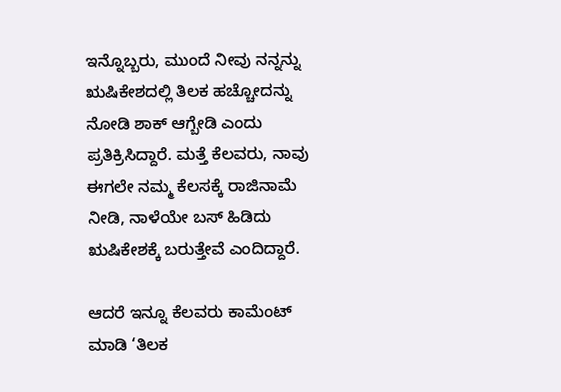ಇನ್ನೊಬ್ಬರು, ಮುಂದೆ ನೀವು ನನ್ನನ್ನು ಋಷಿಕೇಶದಲ್ಲಿ ತಿಲಕ ಹಚ್ಚೋದನ್ನು ನೋಡಿ ಶಾಕ್ ಆಗ್ಬೇಡಿ ಎಂದು ಪ್ರತಿಕ್ರಿಸಿದ್ದಾರೆ. ಮತ್ತೆ ಕೆಲವರು, ನಾವು ಈಗಲೇ ನಮ್ಮ ಕೆಲಸಕ್ಕೆ ರಾಜಿನಾಮೆ ನೀಡಿ, ನಾಳೆಯೇ ಬಸ್ ಹಿಡಿದು ಋಷಿಕೇಶಕ್ಕೆ ಬರುತ್ತೇವೆ ಎಂದಿದ್ದಾರೆ.

ಆದರೆ ಇನ್ನೂ ಕೆಲವರು ಕಾಮೆಂಟ್ ಮಾಡಿ ‘ತಿಲಕ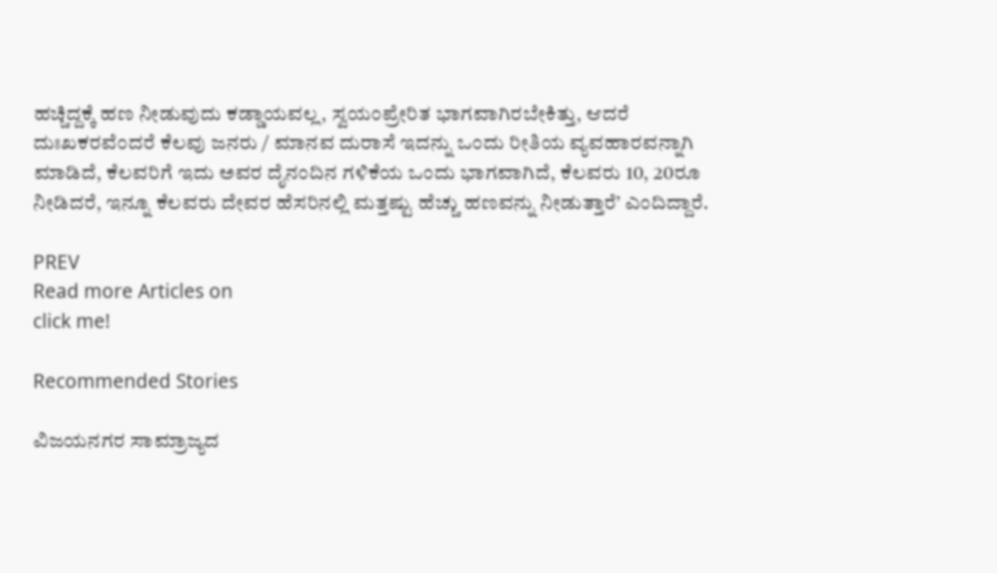ಹಚ್ಚಿದ್ದಕ್ಕೆ ಹಣ ನೀಡುವುದು ಕಡ್ಡಾಯವಲ್ಲ, ಸ್ವಯಂಪ್ರೇರಿತ ಭಾಗವಾಗಿರಬೇಕಿತ್ತು, ಆದರೆ ದುಃಖಕರವೆಂದರೆ ಕೆಲವು ಜನರು / ಮಾನವ ದುರಾಸೆ ಇದನ್ನು ಒಂದು ರೀತಿಯ ವ್ಯವಹಾರವನ್ನಾಗಿ ಮಾಡಿದೆ, ಕೆಲವರಿಗೆ ಇದು ಅವರ ದೈನಂದಿನ ಗಳಿಕೆಯ ಒಂದು ಭಾಗವಾಗಿದೆ, ಕೆಲವರು 10, 20ರೂ ನೀಡಿದರೆ, ಇನ್ನೂ ಕೆಲವರು ದೇವರ ಹೆಸರಿನಲ್ಲಿ ಮತ್ತಷ್ಟು ಹೆಚ್ಚು ಹಣವನ್ನು ನೀಡುತ್ತಾರೆ’ ಎಂದಿದ್ದಾರೆ.

PREV
Read more Articles on
click me!

Recommended Stories

ವಿಜಯನಗರ ಸಾಮ್ರಾಜ್ಯದ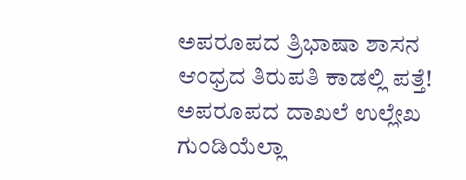ಅಪರೂಪದ ತ್ರಿಭಾಷಾ ಶಾಸನ ಆಂಧ್ರದ ತಿರುಪತಿ ಕಾಡಲ್ಲಿ ಪತ್ತೆ! ಅಪರೂಪದ ದಾಖಲೆ ಉಲ್ಲೇಖ
ಗುಂಡಿಯೆಲ್ಲಾ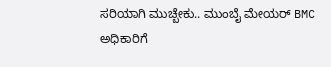ಸರಿಯಾಗಿ ಮುಚ್ಬೇಕು.. ಮುಂಬೈ ಮೇಯರ್‌ BMC ಅಧಿಕಾರಿಗೆ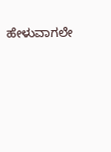ಹೇಳುವಾಗಲೇ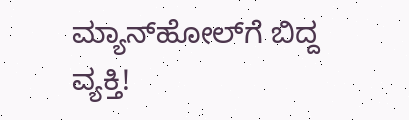ಮ್ಯಾನ್‌ಹೋಲ್‌ಗೆ ಬಿದ್ದ ವ್ಯಕ್ತಿ!